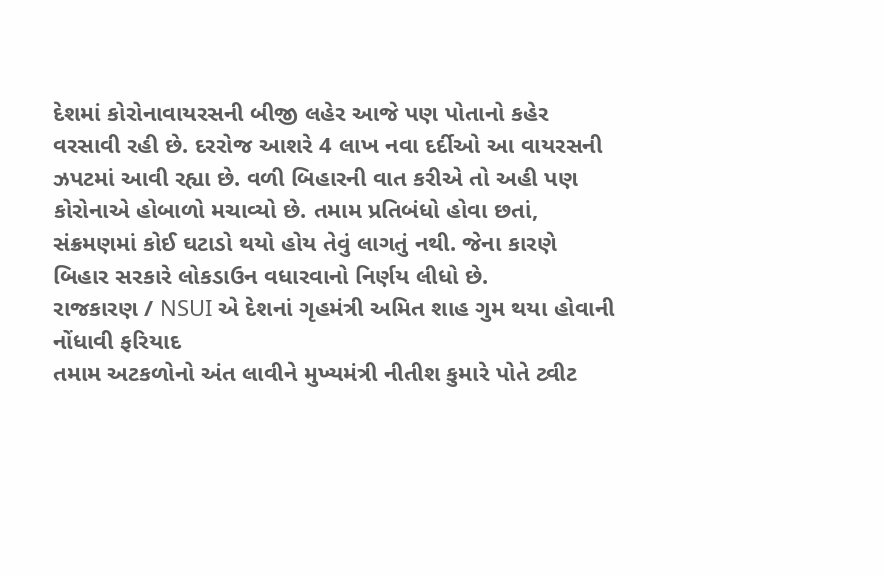દેશમાં કોરોનાવાયરસની બીજી લહેર આજે પણ પોતાનો કહેર વરસાવી રહી છે. દરરોજ આશરે 4 લાખ નવા દર્દીઓ આ વાયરસની ઝપટમાં આવી રહ્યા છે. વળી બિહારની વાત કરીએ તો અહી પણ કોરોનાએ હોબાળો મચાવ્યો છે. તમામ પ્રતિબંધો હોવા છતાં, સંક્રમણમાં કોઈ ઘટાડો થયો હોય તેવું લાગતું નથી. જેના કારણે બિહાર સરકારે લોકડાઉન વધારવાનો નિર્ણય લીધો છે.
રાજકારણ / NSUI એ દેશનાં ગૃહમંત્રી અમિત શાહ ગુમ થયા હોવાની નોંધાવી ફરિયાદ
તમામ અટકળોનો અંત લાવીને મુખ્યમંત્રી નીતીશ કુમારે પોતે ટ્વીટ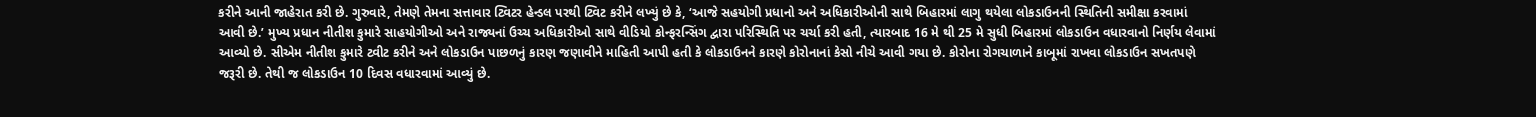કરીને આની જાહેરાત કરી છે. ગુરુવારે, તેમણે તેમના સત્તાવાર ટ્વિટર હેન્ડલ પરથી ટ્વિટ કરીને લખ્યું છે કે, ‘આજે સહયોગી પ્રધાનો અને અધિકારીઓની સાથે બિહારમાં લાગુ થયેલા લોકડાઉનની સ્થિતિની સમીક્ષા કરવામાં આવી છે.’ મુખ્ય પ્રધાન નીતીશ કુમારે સાહયોગીઓ અને રાજ્યનાં ઉચ્ચ અધિકારીઓ સાથે વીડિયો કોન્ફરન્સિંગ દ્વારા પરિસ્થિતિ પર ચર્ચા કરી હતી, ત્યારબાદ 16 મે થી 25 મે સુધી બિહારમાં લોકડાઉન વધારવાનો નિર્ણય લેવામાં આવ્યો છે. સીએમ નીતીશ કુમારે ટ્વીટ કરીને અને લોકડાઉન પાછળનું કારણ જણાવીને માહિતી આપી હતી કે લોકડાઉનને કારણે કોરોનાનાં કેસો નીચે આવી ગયા છે. કોરોના રોગચાળાને કાબૂમાં રાખવા લોકડાઉન સખતપણે જરૂરી છે. તેથી જ લોકડાઉન 10 દિવસ વધારવામાં આવ્યું છે.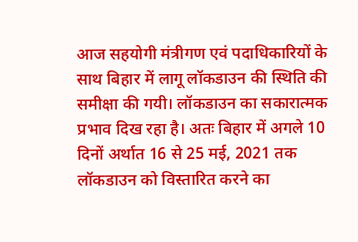आज सहयोगी मंत्रीगण एवं पदाधिकारियों के साथ बिहार में लागू लॉकडाउन की स्थिति की समीक्षा की गयी। लॉकडाउन का सकारात्मक प्रभाव दिख रहा है। अतः बिहार में अगले 10 दिनों अर्थात 16 से 25 मई, 2021 तक लॉकडाउन को विस्तारित करने का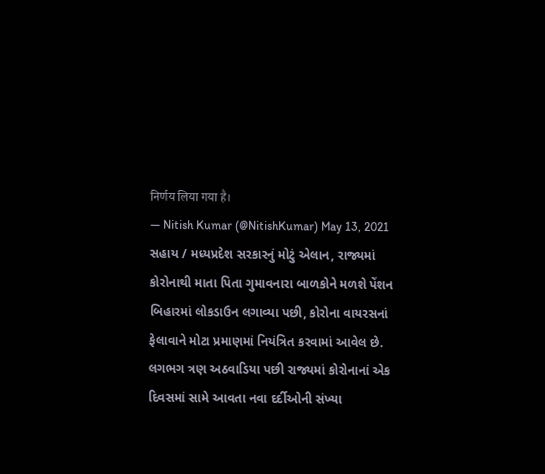निर्णय लिया गया है।
— Nitish Kumar (@NitishKumar) May 13, 2021
સહાય / મધ્યપ્રદેશ સરકારનું મોટું એલાન, રાજ્યમાં કોરોનાથી માતા પિતા ગુમાવનારા બાળકોને મળશે પેંશન
બિહારમાં લોકડાઉન લગાવ્યા પછી, કોરોના વાયરસનાં ફેલાવાને મોટા પ્રમાણમાં નિયંત્રિત કરવામાં આવેલ છે. લગભગ ત્રણ અઠવાડિયા પછી રાજ્યમાં કોરોનાનાં એક દિવસમાં સામે આવતા નવા દર્દીઓની સંખ્યા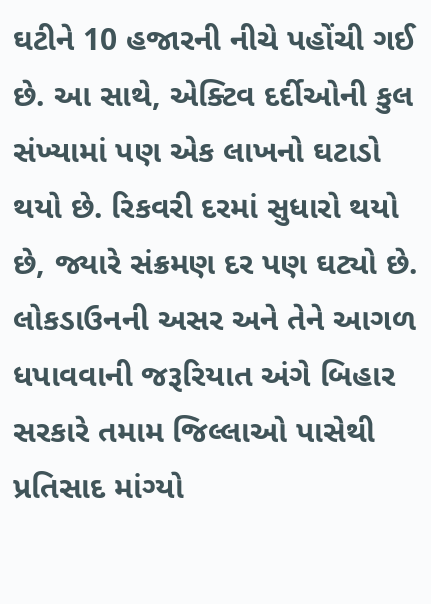ઘટીને 10 હજારની નીચે પહોંચી ગઈ છે. આ સાથે, એક્ટિવ દર્દીઓની કુલ સંખ્યામાં પણ એક લાખનો ઘટાડો થયો છે. રિકવરી દરમાં સુધારો થયો છે, જ્યારે સંક્રમણ દર પણ ઘટ્યો છે. લોકડાઉનની અસર અને તેને આગળ ધપાવવાની જરૂરિયાત અંગે બિહાર સરકારે તમામ જિલ્લાઓ પાસેથી પ્રતિસાદ માંગ્યો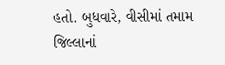હતો. બુધવારે, વીસીમાં તમામ જિલ્લાનાં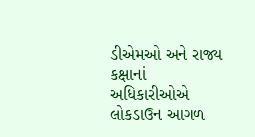ડીએમઓ અને રાજ્ય કક્ષાનાં અધિકારીઓએ લોકડાઉન આગળ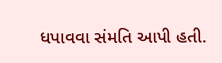ધપાવવા સંમતિ આપી હતી.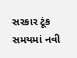સરકાર ટૂંક સમયમાં નવી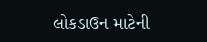લોકડાઉન માટેની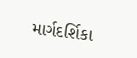માર્ગદર્શિકા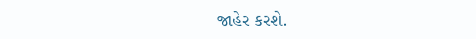જાહેર કરશે.